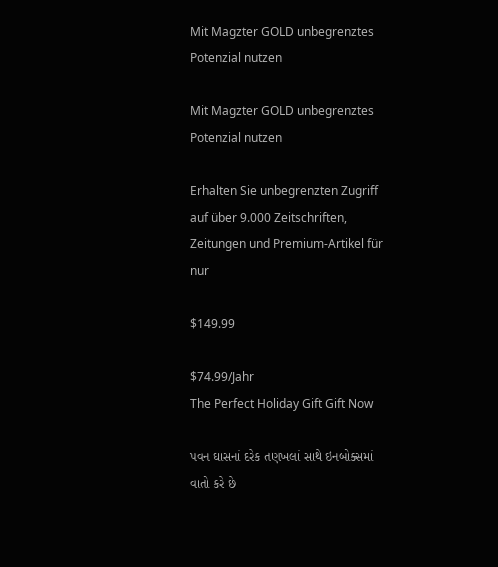Mit Magzter GOLD unbegrenztes Potenzial nutzen

Mit Magzter GOLD unbegrenztes Potenzial nutzen

Erhalten Sie unbegrenzten Zugriff auf über 9.000 Zeitschriften, Zeitungen und Premium-Artikel für nur

$149.99

$74.99/Jahr
The Perfect Holiday Gift Gift Now

પવન ઘાસનાં દરેક તણખલાં સાથે ઇનબોક્સમાં વાતો કરે છે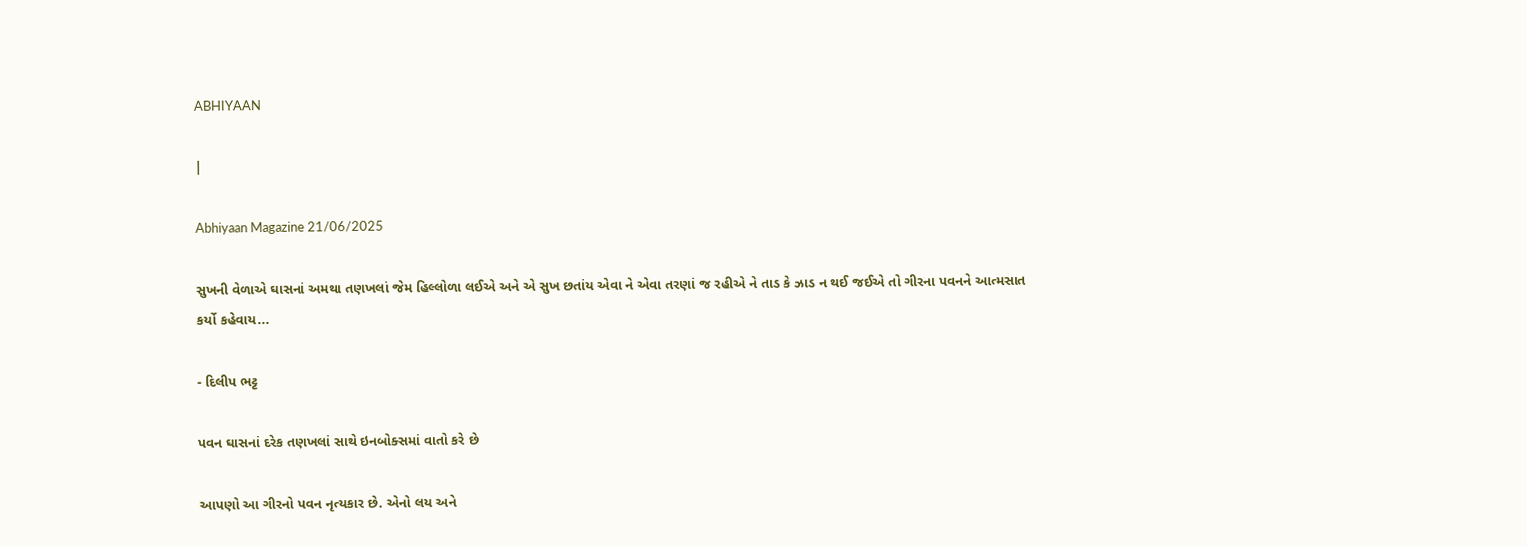ABHIYAAN

|

Abhiyaan Magazine 21/06/2025

સુખની વેળાએ ઘાસનાં અમથા તણખલાં જેમ હિલ્લોળા લઈએ અને એ સુખ છતાંય એવા ને એવા તરણાં જ રહીએ ને તાડ કે ઝાડ ન થઈ જઈએ તો ગીરના પવનને આત્મસાત કર્યો કહેવાય...

- દિલીપ ભટ્ટ

પવન ઘાસનાં દરેક તણખલાં સાથે ઇનબોક્સમાં વાતો કરે છે

આપણો આ ગીરનો પવન નૃત્યકાર છે. એનો લય અને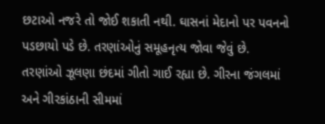છટાઓ નજરે તો જોઈ શકાતી નથી. ઘાસનાં મેદાનો પર પવનનો પડછાયો પડે છે. તરણાંઓનું સમૂહનૃત્ય જોવા જેવું છે. તરણાંઓ ઝૂલણા છંદમાં ગીતો ગાઈ રહ્યા છે. ગીરના જંગલમાં અને ગીરકાંઠાની સીમમાં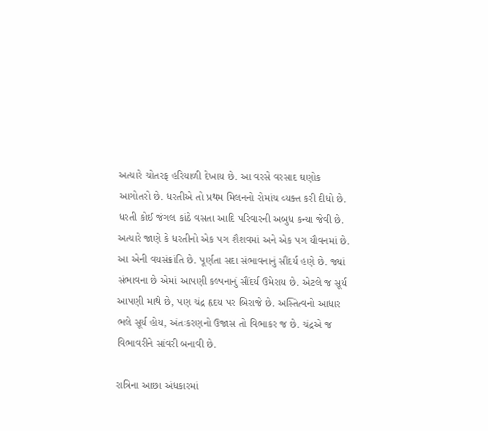અત્યારે ચોતરફ હરિયાળી દેખાય છે. આ વરસે વરસાદ ઘણોક આગોતરો છે. ધરતીએ તો પ્રથમ મિલનનો રોમાંચ વ્યક્ત કરી દીધો છે. ધરતી કોઈ જંગલ કાંઠે વસતા આદિ પરિવારની અબુધ કન્યા જેવી છે. અત્યારે જાણે કે ધરતીનો એક પગ શૈશવમાં અને એક પગ યૌવનમાં છે. આ એની વયસંક્રાંતિ છે. પૂર્ણતા સદા સંભાવનાનું સૌંદર્ય હણે છે. જ્યાં સંભાવના છે એમાં આપણી કલ્પનાનું સૌંદર્ય ઉમેરાય છે. એટલે જ સૂર્ય આપણી માથે છે, પણ ચંદ્ર હૃદય પર બિરાજે છે. અસ્તિત્વનો આધાર ભલે સૂર્ય હોય, અંતઃકરણનો ઉજાસ તો વિભાકર જ છે. ચંદ્રએ જ વિભાવરીને સાંવરી બનાવી છે.

રાત્રિના આછા અંધકારમાં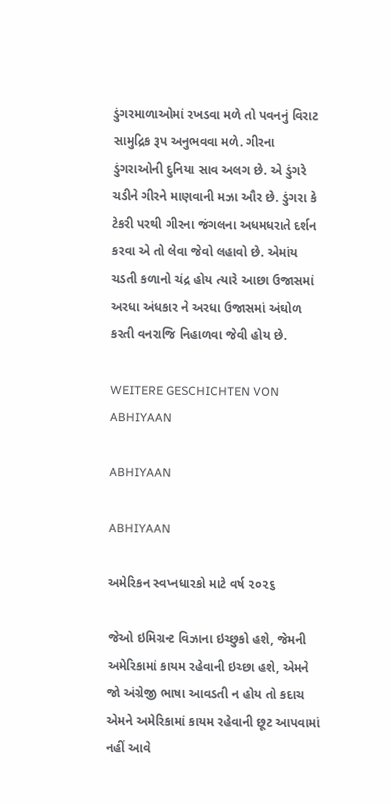ડુંગરમાળાઓમાં રખડવા મળે તો પવનનું વિરાટ સામુદ્રિક રૂપ અનુભવવા મળે. ગીરના ડુંગરાઓની દુનિયા સાવ અલગ છે. એ ડુંગરે ચડીને ગીરને માણવાની મઝા ઔર છે. ડુંગરા કે ટેકરી પરથી ગીરના જંગલના અધમધરાતે દર્શન કરવા એ તો લેવા જેવો લહાવો છે. એમાંય ચડતી કળાનો ચંદ્ર હોય ત્યારે આછા ઉજાસમાં અરધા અંધકાર ને અરધા ઉજાસમાં અંઘોળ કરતી વનરાજિ નિહાળવા જેવી હોય છે.

WEITERE GESCHICHTEN VON ABHIYAAN

ABHIYAAN

ABHIYAAN

અમેરિકન સ્વપ્નધારકો માટે વર્ષ ૨૦૨૬

જેઓ ઇમિગ્રન્ટ વિઝાના ઇચ્છુકો હશે, જેમની અમેરિકામાં કાયમ રહેવાની ઇચ્છા હશે, એમને જો અંગ્રેજી ભાષા આવડતી ન હોય તો કદાચ એમને અમેરિકામાં કાયમ રહેવાની છૂટ આપવામાં નહીં આવે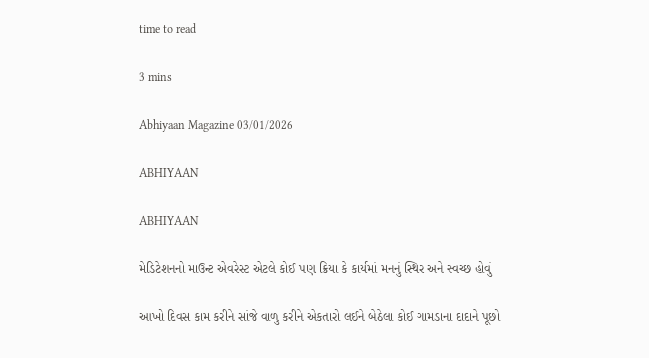time to read

3 mins

Abhiyaan Magazine 03/01/2026

ABHIYAAN

ABHIYAAN

મેડિટેશનનો માઉન્ટ એવરેસ્ટ એટલે કોઈ પણ ક્રિયા કે કાર્યમાં મનનું સ્થિર અને સ્વચ્છ હોવું

આખો દિવસ કામ કરીને સાંજે વાળુ કરીને એકતારો લઈને બેઠેલા કોઈ ગામડાના દાદાને પૂછો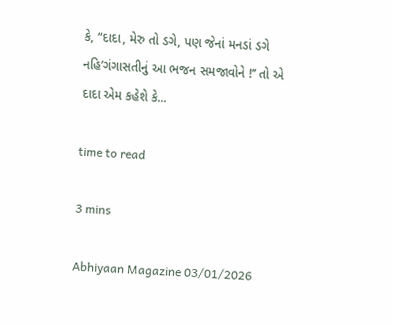કે, “દાદા, મેરુ તો ડગે, પણ જેનાં મનડાં ડગે નહિ’ગંગાસતીનું આ ભજન સમજાવોને !’’ તો એ દાદા એમ કહેશે કે...

time to read

3 mins

Abhiyaan Magazine 03/01/2026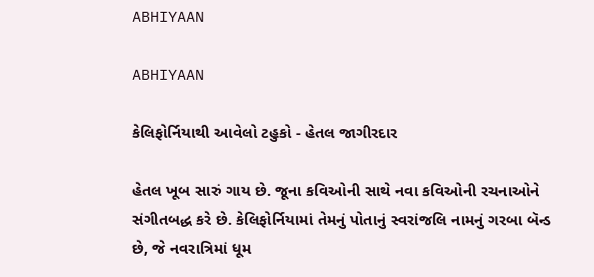ABHIYAAN

ABHIYAAN

કેલિફોર્નિયાથી આવેલો ટહુકો - હેતલ જાગીરદાર

હેતલ ખૂબ સારું ગાય છે. જૂના કવિઓની સાથે નવા કવિઓની રચનાઓને સંગીતબદ્ધ કરે છે. કેલિફોર્નિયામાં તેમનું પોતાનું સ્વરાંજલિ નામનું ગરબા બૅન્ડ છે, જે નવરાત્રિમાં ધૂમ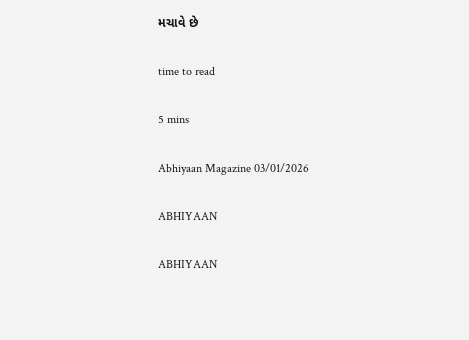મચાવે છે

time to read

5 mins

Abhiyaan Magazine 03/01/2026

ABHIYAAN

ABHIYAAN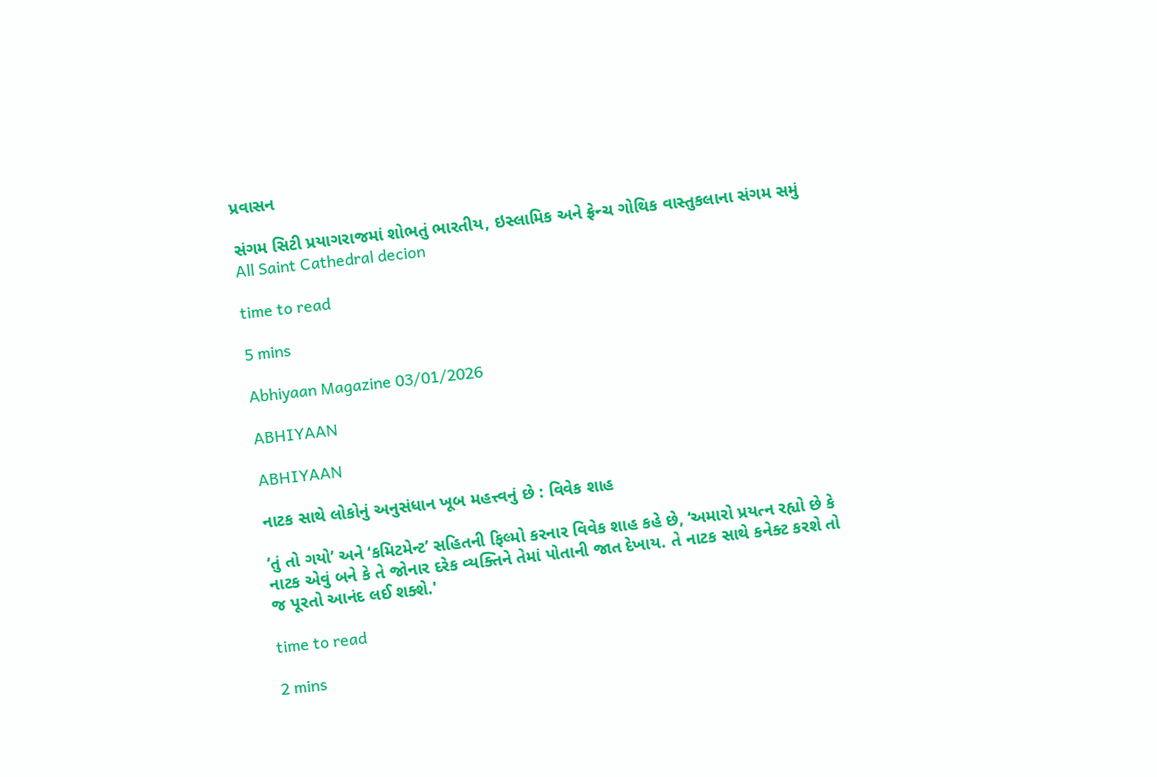પ્રવાસન

સંગમ સિટી પ્રયાગરાજમાં શોભતું ભારતીય, ઇસ્લામિક અને ફ્રેન્ચ ગોથિક વાસ્તુકલાના સંગમ સમું All Saint Cathedral decion

time to read

5 mins

Abhiyaan Magazine 03/01/2026

ABHIYAAN

ABHIYAAN

નાટક સાથે લોકોનું અનુસંધાન ખૂબ મહત્ત્વનું છે : વિવેક શાહ

‘તું તો ગયો’ અને ‘કમિટમેન્ટ’ સહિતની ફિલ્મો કરનાર વિવેક શાહ કહે છે, ‘અમારો પ્રયત્ન રહ્યો છે કે નાટક એવું બને કે તે જોનાર દરેક વ્યક્તિને તેમાં પોતાની જાત દેખાય. તે નાટક સાથે કનેક્ટ કરશે તો જ પૂરતો આનંદ લઈ શક્શે.'

time to read

2 mins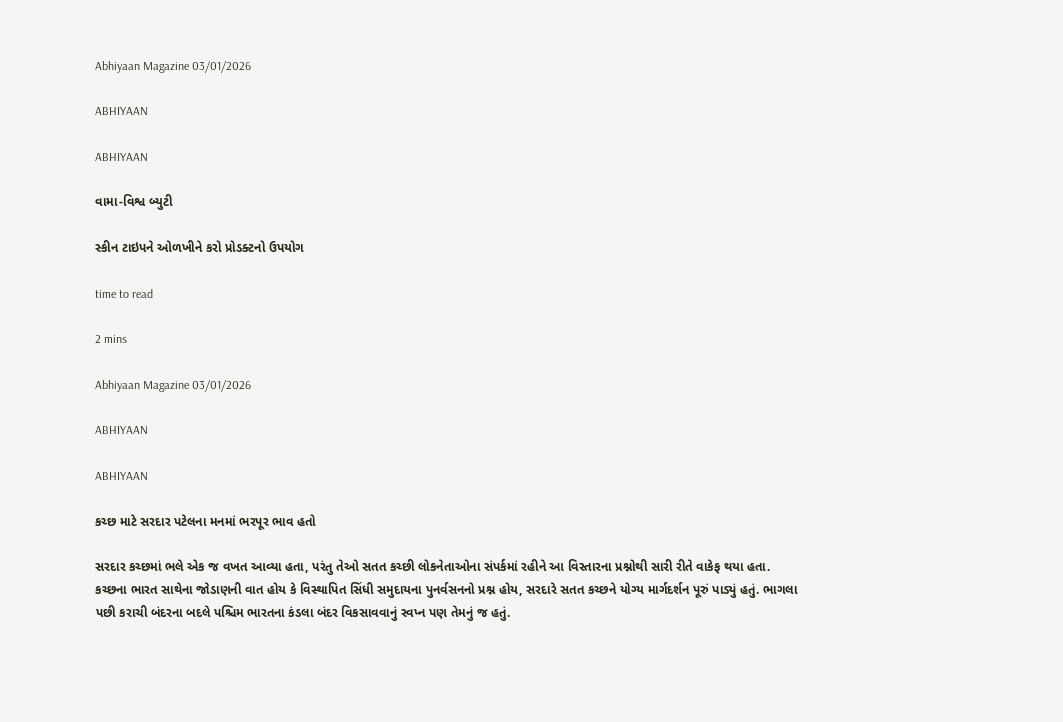Abhiyaan Magazine 03/01/2026

ABHIYAAN

ABHIYAAN

વામા-વિશ્વ બ્યુટી

સ્કીન ટાઇપને ઓળખીને કરો પ્રોડક્ટનો ઉપયોગ

time to read

2 mins

Abhiyaan Magazine 03/01/2026

ABHIYAAN

ABHIYAAN

કચ્છ માટે સરદાર પટેલના મનમાં ભરપૂર ભાવ હતો

સરદાર કચ્છમાં ભલે એક જ વખત આવ્યા હતા, પરંતુ તેઓ સતત કચ્છી લોકનેતાઓના સંપર્કમાં રહીને આ વિસ્તારના પ્રશ્નોથી સારી રીતે વાકેફ થયા હતા. કચ્છના ભારત સાથેના જોડાણની વાત હોય કે વિસ્થાપિત સિંધી સમુદાયના પુનર્વસનનો પ્રશ્ન હોય, સરદારે સતત કચ્છને યોગ્ય માર્ગદર્શન પૂરું પાડ્યું હતું. ભાગલા પછી કરાચી બંદરના બદલે પશ્ચિમ ભારતના કંડલા બંદર વિકસાવવાનું સ્વપ્ન પણ તેમનું જ હતું.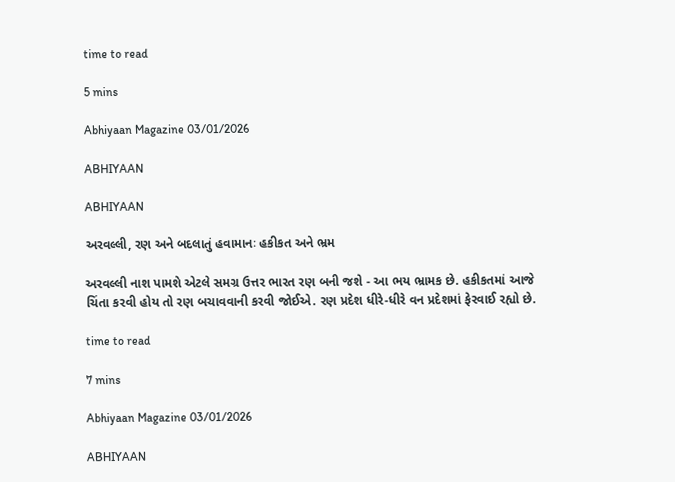time to read

5 mins

Abhiyaan Magazine 03/01/2026

ABHIYAAN

ABHIYAAN

અરવલ્લી, રણ અને બદલાતું હવામાનઃ હકીકત અને ભ્રમ

અરવલ્લી નાશ પામશે એટલે સમગ્ર ઉત્તર ભારત રણ બની જશે - આ ભય ભ્રામક છે. હકીકતમાં આજે ચિંતા કરવી હોય તો રણ બચાવવાની કરવી જોઈએ. રણ પ્રદેશ ધીરે-ધીરે વન પ્રદેશમાં ફેરવાઈ રહ્યો છે.

time to read

7 mins

Abhiyaan Magazine 03/01/2026

ABHIYAAN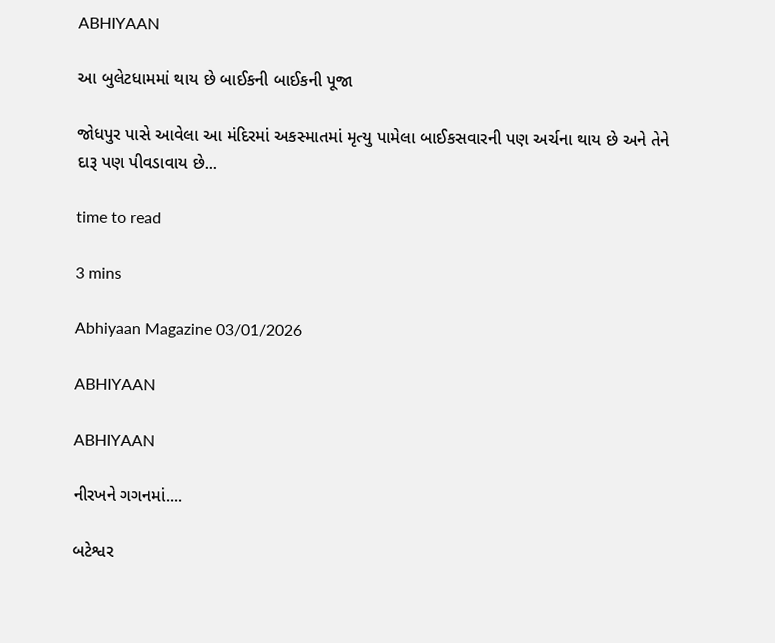ABHIYAAN

આ બુલેટધામમાં થાય છે બાઈકની બાઈકની પૂજા

જોધપુર પાસે આવેલા આ મંદિરમાં અકસ્માતમાં મૃત્યુ પામેલા બાઈકસવારની પણ અર્ચના થાય છે અને તેને દારૂ પણ પીવડાવાય છે...

time to read

3 mins

Abhiyaan Magazine 03/01/2026

ABHIYAAN

ABHIYAAN

નીરખને ગગનમાં....

બટેશ્વર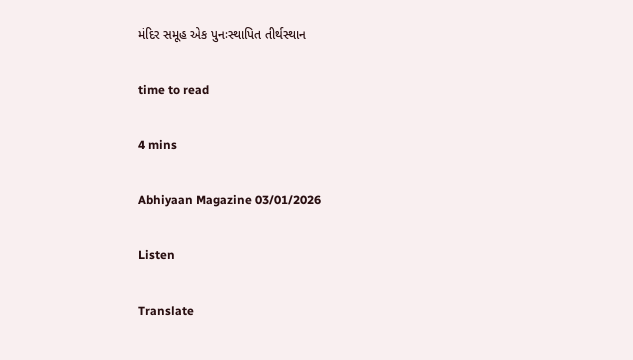મંદિર સમૂહ એક પુનઃસ્થાપિત તીર્થસ્થાન

time to read

4 mins

Abhiyaan Magazine 03/01/2026

Listen

Translate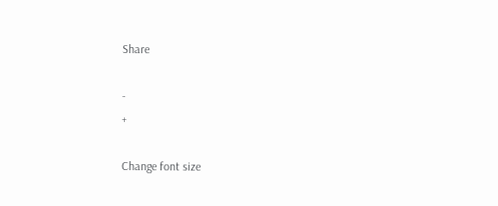Share

-
+

Change font size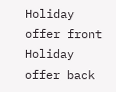Holiday offer front
Holiday offer back